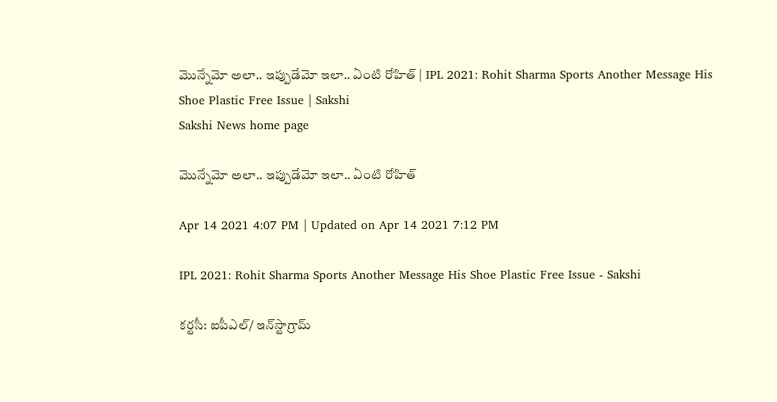మొన్నేమో అలా.. ఇప్పుడేమో ఇలా.. ఏంటి రోహిత్‌ | IPL 2021: Rohit Sharma Sports Another Message His Shoe Plastic Free Issue | Sakshi
Sakshi News home page

మొన్నేమో అలా.. ఇప్పుడేమో ఇలా.. ఏంటి రోహిత్‌

Apr 14 2021 4:07 PM | Updated on Apr 14 2021 7:12 PM

IPL 2021: Rohit Sharma Sports Another Message His Shoe Plastic Free Issue - Sakshi

కర్టసీ: ఐపీఎల్‌/ ఇన్‌స్టాగ్రామ్‌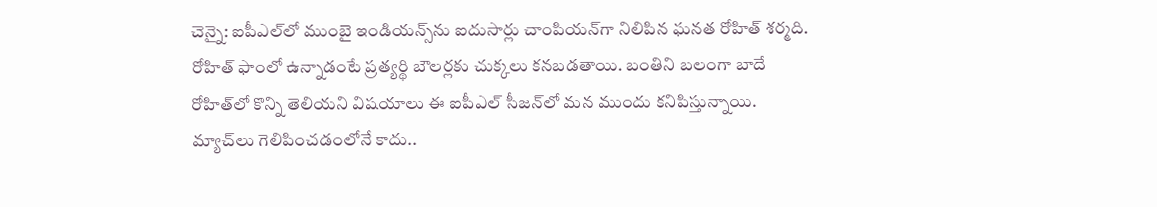చెన్నై: ఐపీఎల్‌లో ముంబై ఇండియన్స్‌ను ఐదుసార్లు చాంపియన్‌గా నిలిపిన ఘనత రోహిత్‌ శర్మది. రోహిత్‌ ఫాంలో ఉన్నాడంటే ప్రత్యర్థి బౌలర్లకు చుక్కలు కనబడతాయి. బంతిని బలంగా బాదే రోహిత్‌లో కొన్ని తెలియని విషయాలు ఈ ఐపీఎల్‌ సీజన్‌లో మన ముందు కనిపిస్తున్నాయి. మ్యాచ్‌లు గెలిపించడంలోనే కాదు..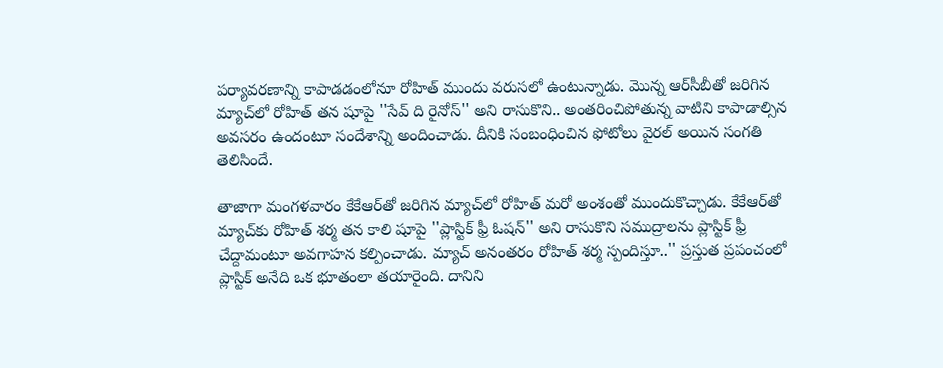పర్యావరణాన్ని కాపాడడంలోనూ రోహిత్‌ ముందు వరుసలో ఉంటున్నాడు. మొన్న ఆర్‌సీబీతో జరిగిన మ్యాచ్‌లో రోహిత్‌ తన షూపై ''సేవ్‌ ది రైనోస్'' అని రాసుకొని.. అంతరించిపోతున్న వాటిని కాపాడాల్సిన అవసరం ఉందంటూ సందేశాన్ని అందించాడు. దీనికి సంబంధించిన ఫోటోలు వైరల్‌ అయిన సంగతి తెలిసిందే.

తాజాగా మంగళవారం కేకేఆర్‌తో జరిగిన మ్యాచ్‌లో రోహిత్‌ మరో అంశంతో ముందుకొచ్చాడు. కేకేఆర్‌తో మ్యాచ్‌కు రోహిత్‌ శర్మ తన కాలి షూపై ''ప్లాస్టిక్‌ ఫ్రీ ఓషన్'' అని రాసుకొని సముద్రాలను ప్లాస్టిక్‌ ఫ్రీ చేద్దామంటూ అవగాహన కల్పించాడు. మ్యాచ్‌ అనంతరం రోహిత్‌ శర్మ స్పందిస్తూ..'' ప్రస్తుత ప్రపంచంలో ప్లాస్టిక్‌ అనేది ఒక భూతంలా తయారైంది. దానిని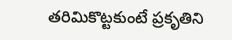తరిమికొట్టకుంటే ప్రకృతిని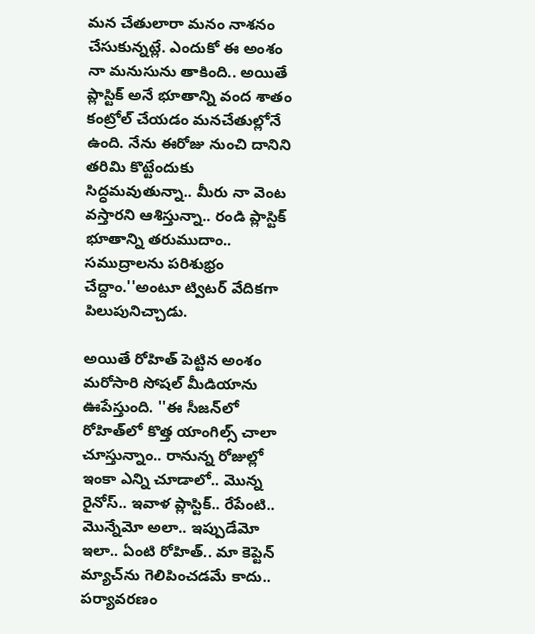మన చేతులారా మనం నాశనం చేసుకున్నట్లే. ఎందుకో ఈ అంశం నా మనుసును తాకింది.. అయితే ప్లాస్టిక్‌ అనే భూతాన్ని వంద శాతం కంట్రోల్‌ చేయడం మనచేతుల్లోనే ఉంది. నేను ఈరోజు నుంచి దానిని తరిమి కొట్టేందుకు సిద్ధమవుతున్నా.. మీరు నా వెంట వస్తారని ఆశిస్తున్నా.. రండి ప్లాస్టిక్‌ భూతాన్ని తరుముదాం.. సముద్రాలను పరిశుభ్రం చేద్దాం.''అంటూ ట్విటర్‌ వేదికగా పిలుపునిచ్చాడు.

అయితే రోహిత్‌ పెట్టిన అంశం మరోసారి సోషల్‌ మీడియాను ఊపేస్తుంది. ''ఈ సీజన్‌లో రోహిత్‌లో కొత్త యాంగిల్స్‌ చాలా చూస్తున్నాం.. రానున్న రోజుల్లో ఇంకా ఎన్ని చూడాలో.. మొన్న రైనోస్‌.. ఇవాళ ప్లాస్టిక్‌.. రేపేంటి.. మొన్నేమో అలా.. ఇప్పుడేమో ఇలా.. ఏంటి రోహిత్‌.. మా కెప్టెన్‌ మ్యాచ్‌ను గెలిపించడమే కాదు.. పర్యావరణం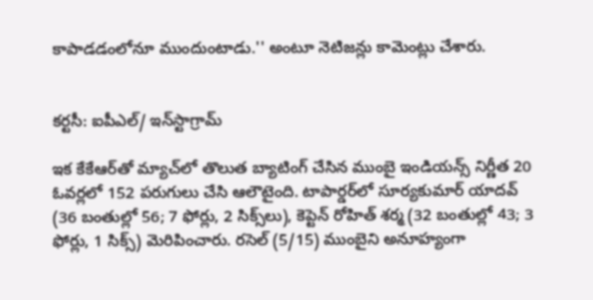కాపాడడంలోనూ ముందుంటాడు.'' అంటూ నెటిజన్లు కామెంట్లు చేశారు.


కర్టసీ: ఐపీఎల్‌/ ఇన్‌స్టాగ్రామ్‌

ఇక కేకేఆర్‌తో మ్యాచ్‌లో తొలుత బ్యాటింగ్‌ చేసిన ముంబై ఇండియన్స్‌ నిర్ణీత 20 ఓవర్లలో 152 పరుగులు చేసి ఆలౌటైంది. టాపార్డర్‌లో సూర్యకుమార్‌ యాదవ్‌ (36 బంతుల్లో 56; 7 ఫోర్లు, 2 సిక్స్‌లు), కెప్టెన్‌ రోహిత్‌ శర్మ (32 బంతుల్లో 43; 3 ఫోర్లు, 1 సిక్స్‌) మెరిపించారు. రసెల్‌ (5/15) ముంబైని అనూహ్యంగా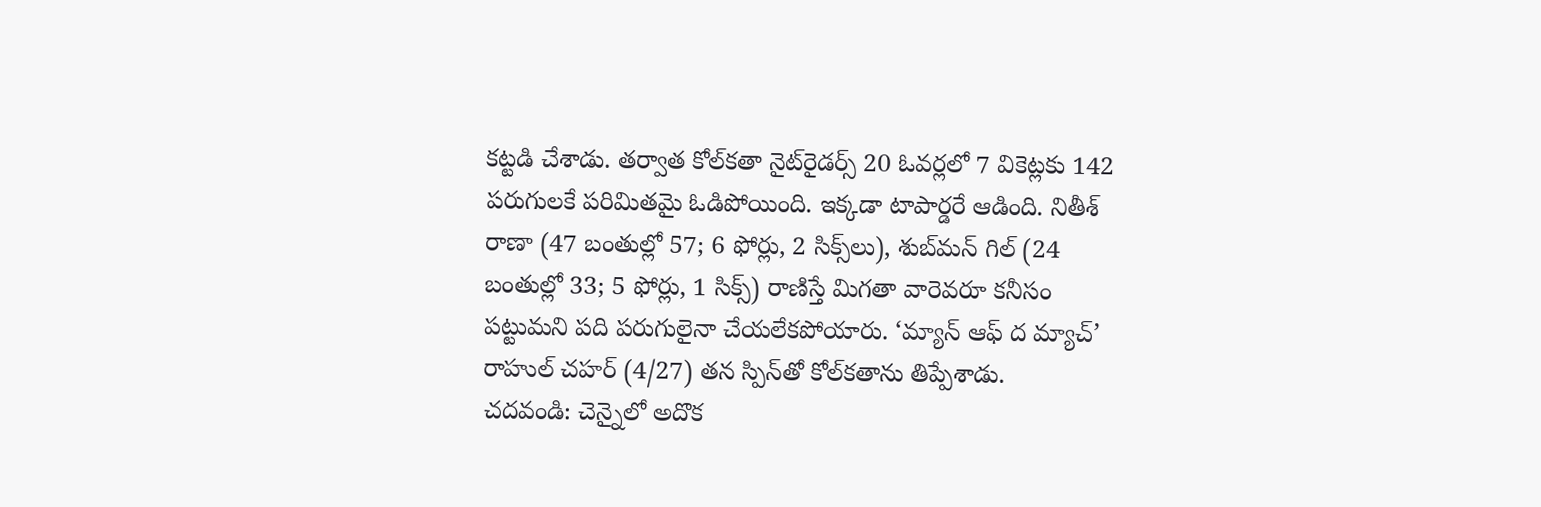కట్టడి చేశాడు. తర్వాత కోల్‌కతా నైట్‌రైడర్స్‌ 20 ఓవర్లలో 7 వికెట్లకు 142 పరుగులకే పరిమితమై ఓడిపోయింది. ఇక్కడా టాపార్డరే ఆడింది. నితీశ్‌ రాణా (47 బంతుల్లో 57; 6 ఫోర్లు, 2 సిక్స్‌లు), శుబ్‌మన్‌ గిల్‌ (24 బంతుల్లో 33; 5 ఫోర్లు, 1 సిక్స్‌) రాణిస్తే మిగతా వారెవరూ కనీసం పట్టుమని పది పరుగులైనా చేయలేకపోయారు. ‘మ్యాన్‌ ఆఫ్‌ ద మ్యాచ్‌’ రాహుల్‌ చహర్‌ (4/27) తన స్పిన్‌తో కోల్‌కతాను తిప్పేశాడు.
చదవండి: చెన్నైలో అదొక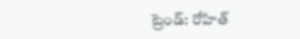ట్రెండ్‌: రోహిత్‌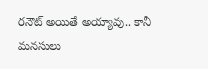రనౌట్‌ అయితే అయ్యావు.. కానీ మనసులు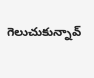గెలుచుకున్నావ్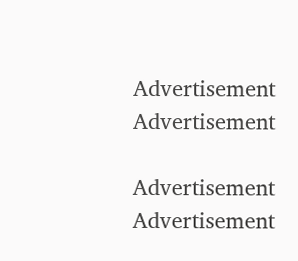Advertisement
Advertisement

Advertisement
Advertisement